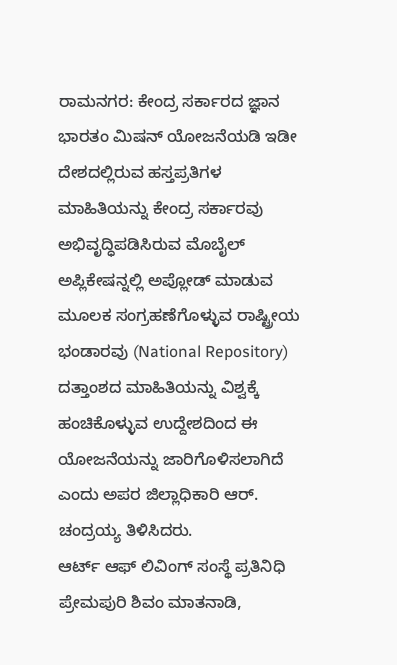ರಾಮನಗರ: ಕೇಂದ್ರ ಸರ್ಕಾರದ ಜ್ಞಾನ ಭಾರತಂ ಮಿಷನ್ ಯೋಜನೆಯಡಿ ಇಡೀ ದೇಶದಲ್ಲಿರುವ ಹಸ್ತಪ್ರತಿಗಳ ಮಾಹಿತಿಯನ್ನು ಕೇಂದ್ರ ಸರ್ಕಾರವು ಅಭಿವೃದ್ಧಿಪಡಿಸಿರುವ ಮೊಬೈಲ್ ಅಪ್ಲಿಕೇಷನ್ನಲ್ಲಿ ಅಪ್ಲೋಡ್ ಮಾಡುವ ಮೂಲಕ ಸಂಗ್ರಹಣೆಗೊಳ್ಳುವ ರಾಷ್ಟ್ರೀಯ ಭಂಡಾರವು (National Repository) ದತ್ತಾಂಶದ ಮಾಹಿತಿಯನ್ನು ವಿಶ್ವಕ್ಕೆ ಹಂಚಿಕೊಳ್ಳುವ ಉದ್ದೇಶದಿಂದ ಈ ಯೋಜನೆಯನ್ನು ಜಾರಿಗೊಳಿಸಲಾಗಿದೆ ಎಂದು ಅಪರ ಜಿಲ್ಲಾಧಿಕಾರಿ ಆರ್. ಚಂದ್ರಯ್ಯ ತಿಳಿಸಿದರು.
ಆರ್ಟ್ ಆಫ್ ಲಿವಿಂಗ್ ಸಂಸ್ಥೆ ಪ್ರತಿನಿಧಿ ಪ್ರೇಮಪುರಿ ಶಿವಂ ಮಾತನಾಡಿ,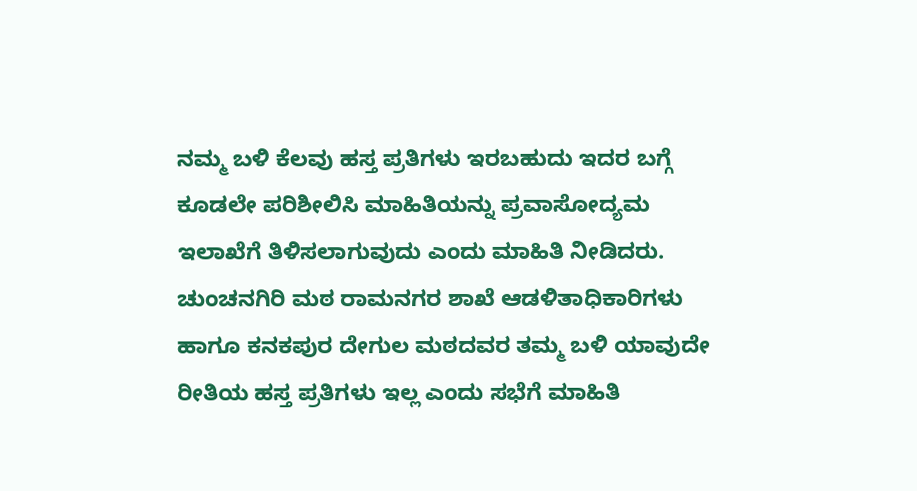ನಮ್ಮ ಬಳಿ ಕೆಲವು ಹಸ್ತ ಪ್ರತಿಗಳು ಇರಬಹುದು ಇದರ ಬಗ್ಗೆ ಕೂಡಲೇ ಪರಿಶೀಲಿಸಿ ಮಾಹಿತಿಯನ್ನು ಪ್ರವಾಸೋದ್ಯಮ ಇಲಾಖೆಗೆ ತಿಳಿಸಲಾಗುವುದು ಎಂದು ಮಾಹಿತಿ ನೀಡಿದರು.
ಚುಂಚನಗಿರಿ ಮಠ ರಾಮನಗರ ಶಾಖೆ ಆಡಳಿತಾಧಿಕಾರಿಗಳು ಹಾಗೂ ಕನಕಪುರ ದೇಗುಲ ಮಠದವರ ತಮ್ಮ ಬಳಿ ಯಾವುದೇ ರೀತಿಯ ಹಸ್ತ ಪ್ರತಿಗಳು ಇಲ್ಲ ಎಂದು ಸಭೆಗೆ ಮಾಹಿತಿ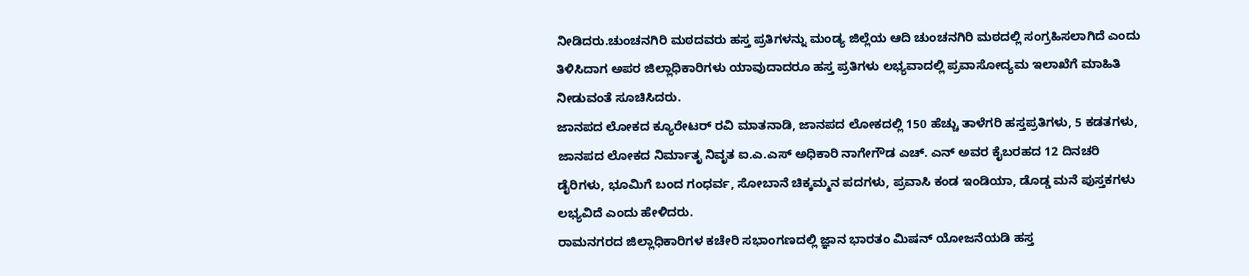ನೀಡಿದರು.ಚುಂಚನಗಿರಿ ಮಠದವರು ಹಸ್ತ ಪ್ರತಿಗಳನ್ನು ಮಂಡ್ಯ ಜಿಲ್ಲೆಯ ಆದಿ ಚುಂಚನಗಿರಿ ಮಠದಲ್ಲಿ ಸಂಗ್ರಹಿಸಲಾಗಿದೆ ಎಂದು ತಿಳಿಸಿದಾಗ ಅಪರ ಜಿಲ್ಲಾಧಿಕಾರಿಗಳು ಯಾವುದಾದರೂ ಹಸ್ತ ಪ್ರತಿಗಳು ಲಭ್ಯವಾದಲ್ಲಿ ಪ್ರವಾಸೋದ್ಯಮ ಇಲಾಖೆಗೆ ಮಾಹಿತಿ ನೀಡುವಂತೆ ಸೂಚಿಸಿದರು.
ಜಾನಪದ ಲೋಕದ ಕ್ಯೂರೇಟರ್ ರವಿ ಮಾತನಾಡಿ, ಜಾನಪದ ಲೋಕದಲ್ಲಿ 150 ಹೆಚ್ಚು ತಾಳೆಗರಿ ಹಸ್ತಪ್ರತಿಗಳು, 5 ಕಡತಗಳು, ಜಾನಪದ ಲೋಕದ ನಿರ್ಮಾತೃ ನಿವೃತ ಐ.ಎ.ಎಸ್ ಅಧಿಕಾರಿ ನಾಗೇಗೌಡ ಎಚ್. ಎನ್ ಅವರ ಕೈಬರಹದ 12 ದಿನಚರಿ ಡೈರಿಗಳು, ಭೂಮಿಗೆ ಬಂದ ಗಂಧರ್ವ, ಸೋಬಾನೆ ಚಿಕ್ಕಮ್ಮನ ಪದಗಳು, ಪ್ರವಾಸಿ ಕಂಡ ಇಂಡಿಯಾ, ಡೊಡ್ಡ ಮನೆ ಪುಸ್ತಕಗಳು ಲಭ್ಯವಿದೆ ಎಂದು ಹೇಳಿದರು.
ರಾಮನಗರದ ಜಿಲ್ಲಾಧಿಕಾರಿಗಳ ಕಚೇರಿ ಸಭಾಂಗಣದಲ್ಲಿ ಜ್ಞಾನ ಭಾರತಂ ಮಿಷನ್ ಯೋಜನೆಯಡಿ ಹಸ್ತ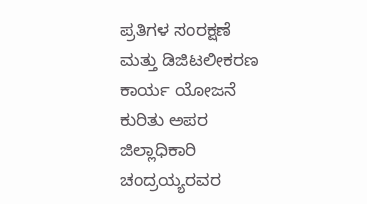ಪ್ರತಿಗಳ ಸಂರಕ್ಷಣೆ ಮತ್ತು ಡಿಜಿಟಲೀಕರಣ ಕಾರ್ಯ ಯೋಜನೆ ಕುರಿತು ಅಪರ ಜಿಲ್ಲಾಧಿಕಾರಿ ಚಂದ್ರಯ್ಯರವರ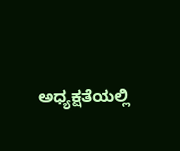ಅಧ್ಯಕ್ಷತೆಯಲ್ಲಿ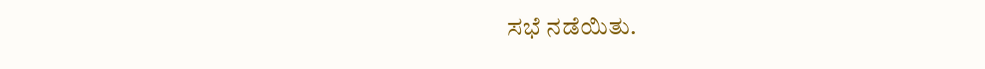ಸಭೆ ನಡೆಯಿತು.